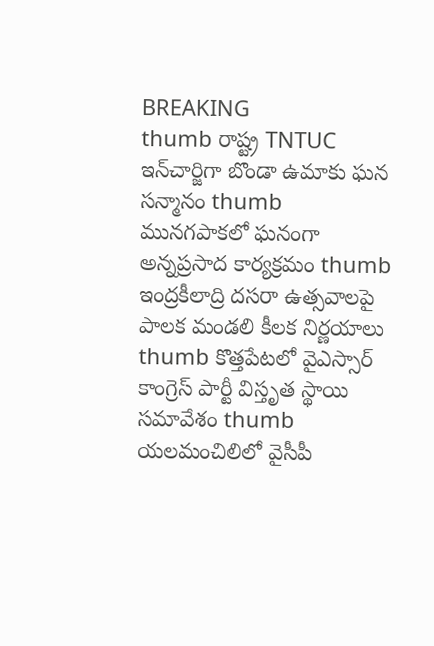BREAKING
thumb రాష్ట్ర TNTUC ఇన్‌చార్జిగా బొండా ఉమాకు ఘన సన్మానం thumb మునగపాకలో ఘనంగా అన్నప్రసాద కార్యక్రమం thumb ఇంద్రకీలాద్రి దసరా ఉత్సవాలపై పాలక మండలి కీలక నిర్ణయాలు thumb కొత్తపేటలో వైఎస్సార్ కాంగ్రెస్ పార్టీ విస్తృత స్థాయి సమావేశం thumb యలమంచిలిలో వైసీపీ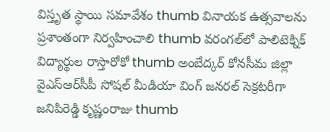విస్తృత స్థాయి సమావేశం thumb వినాయక ఉత్సవాలను ప్రశాంతంగా నిర్వహించాలి thumb వరంగల్‌లో పాలిటెక్నిక్ విద్యార్థుల రాస్తారోకో thumb అంబేద్కర్ కోనసీమ జిల్లా వైఎస్ఆర్‌సీపీ సోషల్ మీడియా వింగ్ జనరల్ సెక్రటరీగా జనిపిరెడ్డి కృష్ణంరాజు thumb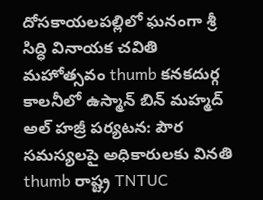దోసకాయలపల్లిలో ఘనంగా శ్రీ సిద్ధి వినాయక చవితి మహోత్సవం thumb కనకదుర్గ కాలనీలో ఉస్మాన్ బిన్ మహ్మద్ అల్ హజ్రీ పర్యటన: పౌర సమస్యలపై అధికారులకు వినతి thumb రాష్ట్ర TNTUC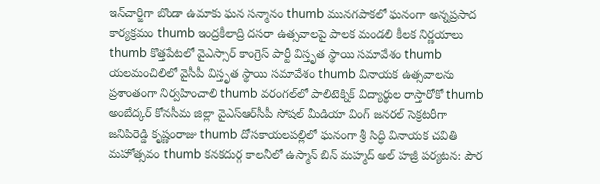ఇన్‌చార్జిగా బొండా ఉమాకు ఘన సన్మానం thumb మునగపాకలో ఘనంగా అన్నప్రసాద కార్యక్రమం thumb ఇంద్రకీలాద్రి దసరా ఉత్సవాలపై పాలక మండలి కీలక నిర్ణయాలు thumb కొత్తపేటలో వైఎస్సార్ కాంగ్రెస్ పార్టీ విస్తృత స్థాయి సమావేశం thumb యలమంచిలిలో వైసీపీ విస్తృత స్థాయి సమావేశం thumb వినాయక ఉత్సవాలను ప్రశాంతంగా నిర్వహించాలి thumb వరంగల్‌లో పాలిటెక్నిక్ విద్యార్థుల రాస్తారోకో thumb అంబేద్కర్ కోనసీమ జిల్లా వైఎస్ఆర్‌సీపీ సోషల్ మీడియా వింగ్ జనరల్ సెక్రటరీగా జనిపిరెడ్డి కృష్ణంరాజు thumb దోసకాయలపల్లిలో ఘనంగా శ్రీ సిద్ధి వినాయక చవితి మహోత్సవం thumb కనకదుర్గ కాలనీలో ఉస్మాన్ బిన్ మహ్మద్ అల్ హజ్రీ పర్యటన: పౌర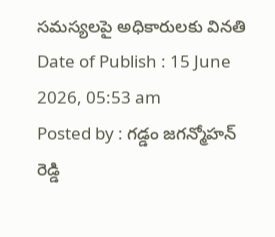సమస్యలపై అధికారులకు వినతి
Date of Publish : 15 June 2026, 05:53 am
Posted by : గడ్డం జగన్మోహన్ రెడ్డి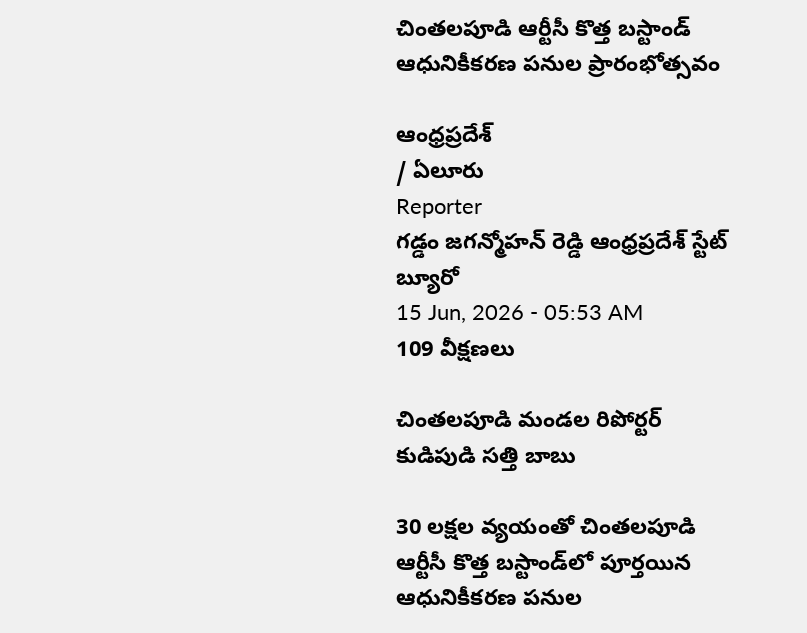చింతలపూడి ఆర్టీసీ కొత్త బస్టాండ్ ఆధునికీకరణ పనుల ప్రారంభోత్సవం

ఆంధ్రప్రదేశ్
/ ఏలూరు
Reporter
గడ్డం జగన్మోహన్ రెడ్డి ఆంధ్రప్రదేశ్ స్టేట్ బ్యూరో
15 Jun, 2026 - 05:53 AM
109 వీక్షణలు

చింతలపూడి మండల రిపోర్టర్ కుడిపుడి సత్తి బాబు

30 లక్షల వ్యయంతో చింతలపూడి ఆర్టీసీ కొత్త బస్టాండ్‌లో పూర్తయిన ఆధునికీకరణ పనుల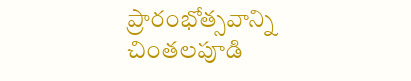ప్రారంభోత్సవాన్ని చింతలపూడి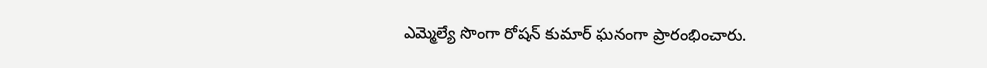ఎమ్మెల్యే సొంగా రోషన్ కుమార్ ఘనంగా ప్రారంభించారు.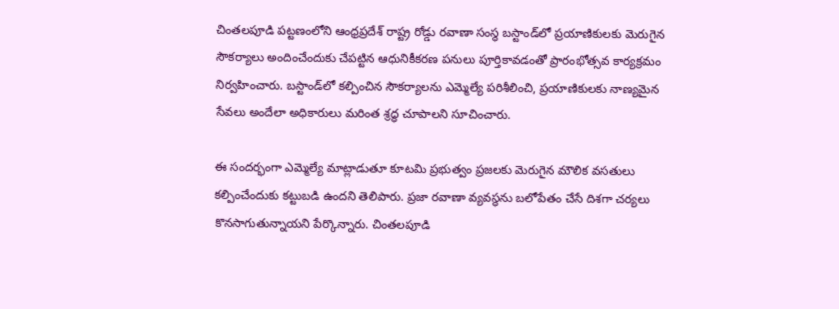చింతలపూడి పట్టణంలోని ఆంధ్రప్రదేశ్ రాష్ట్ర రోడ్డు రవాణా సంస్థ బస్టాండ్‌లో ప్రయాణికులకు మెరుగైన సౌకర్యాలు అందించేందుకు చేపట్టిన ఆధునికీకరణ పనులు పూర్తికావడంతో ప్రారంభోత్సవ కార్యక్రమం నిర్వహించారు. బస్టాండ్‌లో కల్పించిన సౌకర్యాలను ఎమ్మెల్యే పరిశీలించి, ప్రయాణికులకు నాణ్యమైన సేవలు అందేలా అధికారులు మరింత శ్రద్ధ చూపాలని సూచించారు.

ఈ సందర్భంగా ఎమ్మెల్యే మాట్లాడుతూ కూటమి ప్రభుత్వం ప్రజలకు మెరుగైన మౌలిక వసతులు కల్పించేందుకు కట్టుబడి ఉందని తెలిపారు. ప్రజా రవాణా వ్యవస్థను బలోపేతం చేసే దిశగా చర్యలు కొనసాగుతున్నాయని పేర్కొన్నారు. చింతలపూడి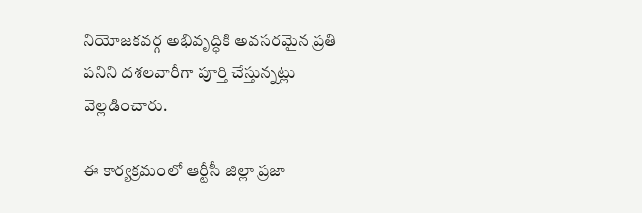నియోజకవర్గ అభివృద్ధికి అవసరమైన ప్రతి పనిని దశలవారీగా పూర్తి చేస్తున్నట్లు వెల్లడించారు.

ఈ కార్యక్రమంలో ఆర్టీసీ జిల్లా ప్రజా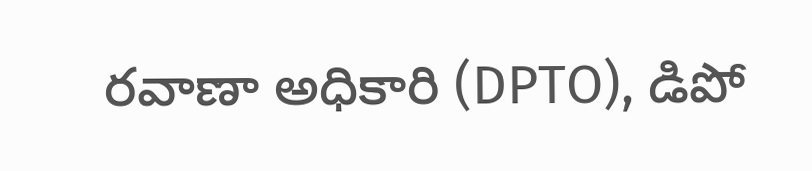రవాణా అధికారి (DPTO), డిపో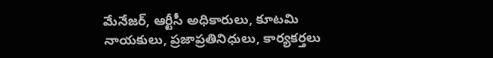మేనేజర్, ఆర్టీసీ అధికారులు, కూటమి నాయకులు, ప్రజాప్రతినిధులు, కార్యకర్తలు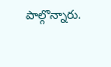పాల్గొన్నారు.